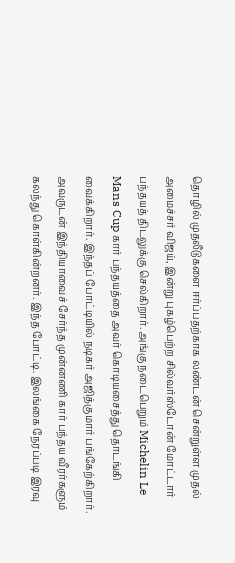தொழில் முதலீடுகளை ஈர்ப்பதற்காக லண்டன் சென்றுள்ள முதல் அமைச்சர் விஜய், இன்று புகழ்பெற்ற சில்வர்ஸ்டோன் மோட்டார் பந்தயத் திடலுக்கு செல்கிறார். அங்கு நடைபெறும் Michelin Le Mans Cup கார் பந்தயத்தை அவர் கொடியசைத்து தொடங்கி வைக்கிறார். இந்தப் போட்டியில் நடிகர் அஜித்குமார் பங்கேற்கிறார்.
அவருடன் இந்தியாவைச் சேர்ந்த முன்னணி கார் பந்தய வீரர்களும் கலந்து கொள்கின்றனர். இந்த போட்டி. இலங்கை நேரப்படி இரவு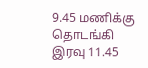9.45 மணிக்கு தொடங்கி இரவு 11.45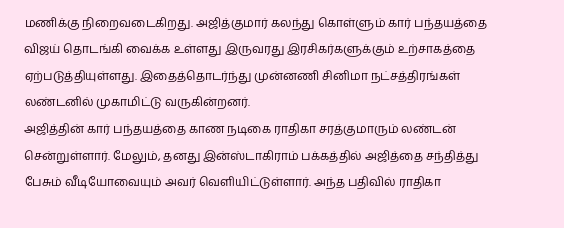மணிக்கு நிறைவடைகிறது. அஜித்குமார் கலந்து கொள்ளும் கார் பந்தயத்தை விஜய் தொடங்கி வைக்க உள்ளது இருவரது இரசிகர்களுக்கும் உற்சாகத்தை ஏற்படுத்தியுள்ளது. இதைத்தொடர்ந்து முன்னணி சினிமா நட்சத்திரங்கள் லண்டனில் முகாமிட்டு வருகின்றனர்.
அஜித்தின் கார் பந்தயத்தை காண நடிகை ராதிகா சரத்குமாரும் லண்டன் சென்றுள்ளார். மேலும், தனது இன்ஸ்டாகிராம் பக்கத்தில் அஜித்தை சந்தித்து பேசும் வீடியோவையும் அவர் வெளியிட்டுள்ளார். அந்த பதிவில் ராதிகா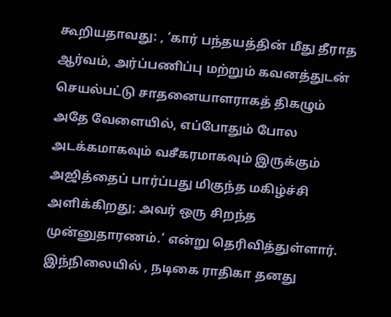கூறியதாவது: , ‘கார் பந்தயத்தின் மீது தீராத ஆர்வம், அர்ப்பணிப்பு மற்றும் கவனத்துடன் செயல்பட்டு சாதனையாளராகத் திகழும் அதே வேளையில், எப்போதும் போல அடக்கமாகவும் வசீகரமாகவும் இருக்கும் அஜித்தைப் பார்ப்பது மிகுந்த மகிழ்ச்சி அளிக்கிறது; அவர் ஒரு சிறந்த முன்னுதாரணம்.’ என்று தெரிவித்துள்ளார்.
இந்நிலையில் , நடிகை ராதிகா தனது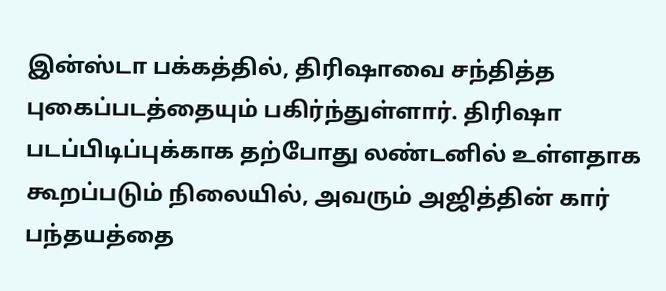இன்ஸ்டா பக்கத்தில், திரிஷாவை சந்தித்த புகைப்படத்தையும் பகிர்ந்துள்ளார். திரிஷா படப்பிடிப்புக்காக தற்போது லண்டனில் உள்ளதாக கூறப்படும் நிலையில், அவரும் அஜித்தின் கார் பந்தயத்தை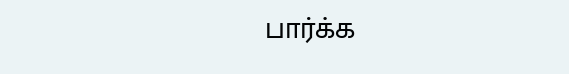பார்க்க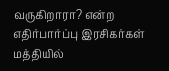வருகிறாரா? என்ற எதிர்பார்ப்பு இரசிகர்கள் மத்தியில்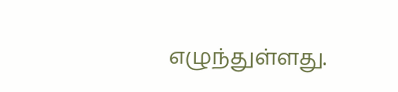எழுந்துள்ளது.